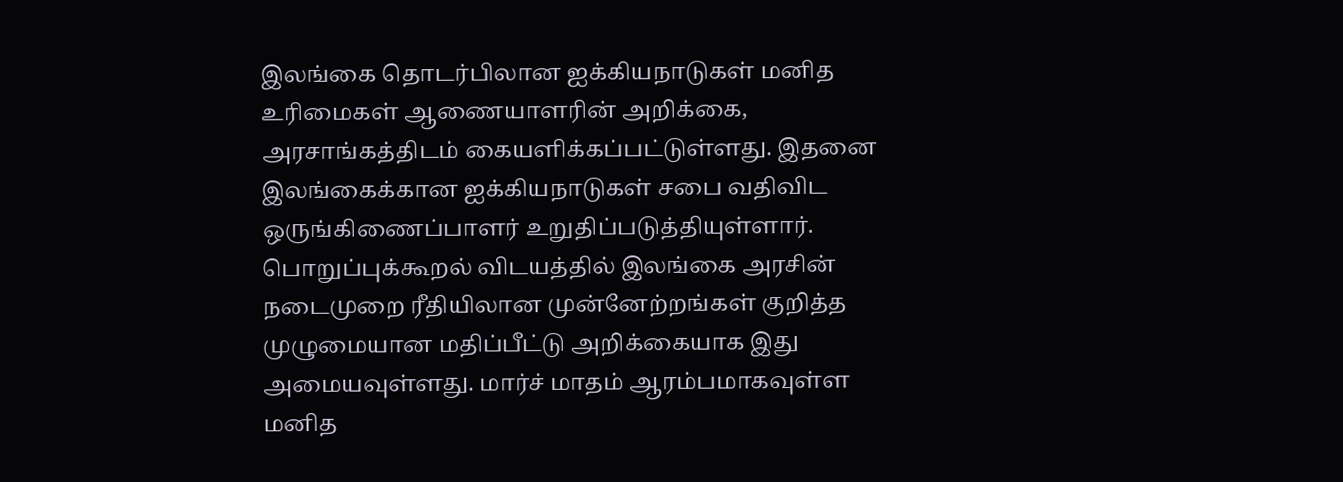இலங்கை தொடர்பிலான ஐக்கியநாடுகள் மனித உரிமைகள் ஆணையாளரின் அறிக்கை, அரசாங்கத்திடம் கையளிக்கப்பட்டுள்ளது. இதனை இலங்கைக்கான ஐக்கியநாடுகள் சபை வதிவிட ஒருங்கிணைப்பாளர் உறுதிப்படுத்தியுள்ளார்.
பொறுப்புக்கூறல் விடயத்தில் இலங்கை அரசின் நடைமுறை ரீதியிலான முன்னேற்றங்கள் குறித்த முழுமையான மதிப்பீட்டு அறிக்கையாக இது அமையவுள்ளது. மார்ச் மாதம் ஆரம்பமாகவுள்ள மனித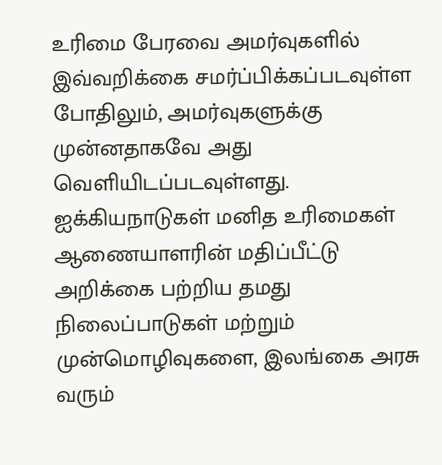உரிமை பேரவை அமர்வுகளில் இவ்வறிக்கை சமர்ப்பிக்கப்படவுள்ள போதிலும், அமர்வுகளுக்கு முன்னதாகவே அது வெளியிடப்படவுள்ளது. ஐக்கியநாடுகள் மனித உரிமைகள் ஆணையாளரின் மதிப்பீட்டு அறிக்கை பற்றிய தமது நிலைப்பாடுகள் மற்றும் முன்மொழிவுகளை, இலங்கை அரசு வரும்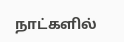நாட்களில்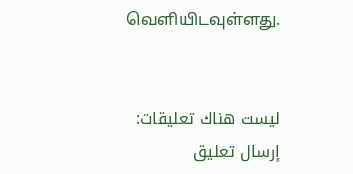வெளியிடவுள்ளது.


ليست هناك تعليقات:
إرسال تعليق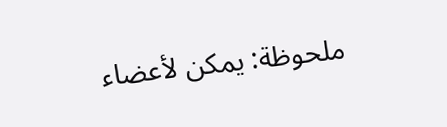ملحوظة: يمكن لأعضاء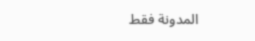المدونة فقط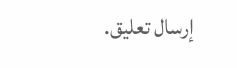إرسال تعليق.